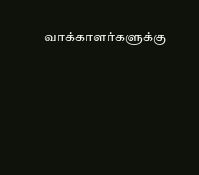வாக்காளர்களுக்கு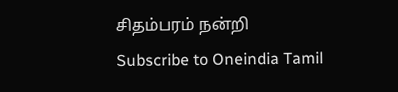சிதம்பரம் நன்றி
Subscribe to Oneindia Tamil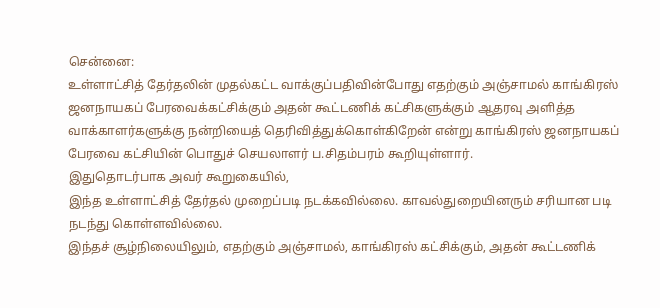சென்னை:
உள்ளாட்சித் தேர்தலின் முதல்கட்ட வாக்குப்பதிவின்போது எதற்கும் அஞ்சாமல் காங்கிரஸ் ஜனநாயகப் பேரவைக்கட்சிக்கும் அதன் கூட்டணிக் கட்சிகளுக்கும் ஆதரவு அளித்த வாக்காளர்களுக்கு நன்றியைத் தெரிவித்துக்கொள்கிறேன் என்று காங்கிரஸ் ஜனநாயகப் பேரவை கட்சியின் பொதுச் செயலாளர் ப.சிதம்பரம் கூறியுள்ளார்.
இதுதொடர்பாக அவர் கூறுகையில்,
இந்த உள்ளாட்சித் தேர்தல் முறைப்படி நடக்கவில்லை. காவல்துறையினரும் சரியான படி நடந்து கொள்ளவில்லை.
இந்தச் சூழ்நிலையிலும், எதற்கும் அஞ்சாமல், காங்கிரஸ் கட்சிக்கும், அதன் கூட்டணிக்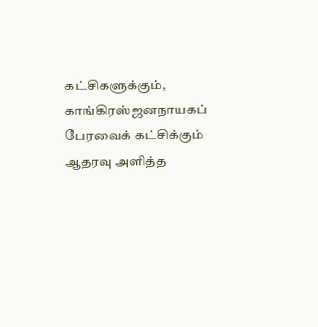கட்சிகளுக்கும், காங்கிரஸ்ஜனநாயகப் பேரவைக் கட்சிக்கும் ஆதரவு அளித்த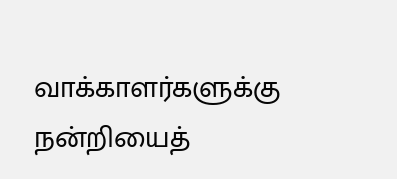வாக்காளர்களுக்கு நன்றியைத்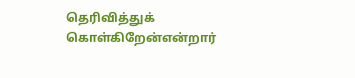தெரிவித்துக் கொள்கிறேன்என்றார்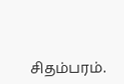சிதம்பரம்.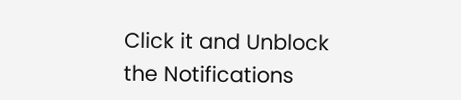Click it and Unblock the Notifications